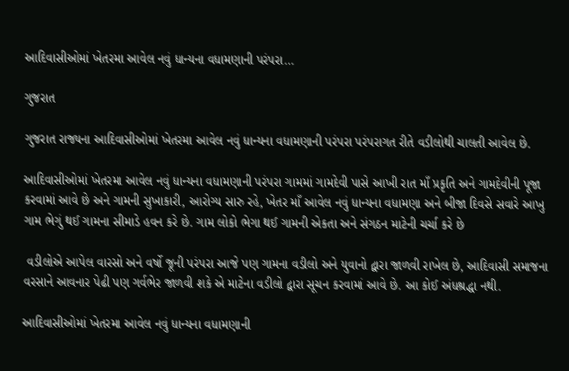આદિવાસીઓમાં ખેતરમા આવેલ નવું ધાન્યના વધામણાની પરંપરા…

ગુજરાત

ગુજરાત રાજ્યના આદિવાસીઓમાં ખેતરમા આવેલ નવું ધાન્યના વધામણાની પરંપરા પરંપરાગત રીતે વડીલોથી ચાલતી આવેલ છે.

આદિવાસીઓમાં ખેતરમા આવેલ નવું ધાન્યના વધામણાની પરંપરા ગામમાં ગામદેવી પાસે આખી રાત માઁ પ્રકૃતિ અને ગામદેવીની પૂજા કરવામાં આવે છે અને ગામની સુખાકારી, આરોગ્ય સારુ રહે, ખેતર માઁ આવેલ નવું ધાન્યના વધામણા અને બીજા દિવસે સવારે આખુ ગામ ભેગું થઈ ગામના સીમાડે હવન કરે છે. ગામ લોકો ભેગા થઈ ગામની એકતા અને સંગઠન માટેની ચર્ચા કરે છે

 વડીલોએ આપેલ વારસો અને વર્ષો જૂની પરંપરા આજે પણ ગામના વડીલો અને યુવાનો દ્વારા જાળવી રાખેલ છે, આદિવાસી સમાજના વરસાને આવનાર પેઢી પણ ગર્વભેર જાળવી શકે એ માટેના વડીલો દ્વારા સૂચન કરવામાં આવે છે. આ કોઈ અંધશ્રદ્ધા નથી.

આદિવાસીઓમાં ખેતરમા આવેલ નવું ધાન્યના વધામણાની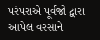પરંપરાએ પૂર્વજો દ્વારા આપેલ વરસાને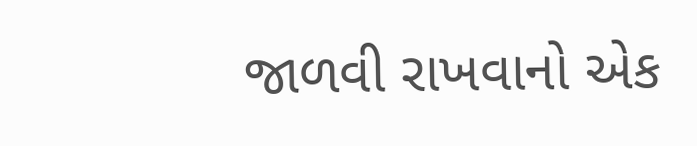જાળવી રાખવાનો એક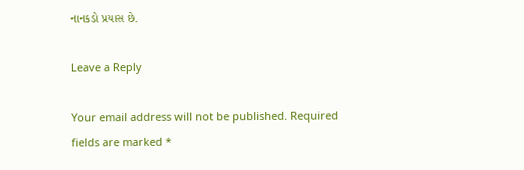નાનકડો પ્રયાસ છે.

Leave a Reply

Your email address will not be published. Required fields are marked *